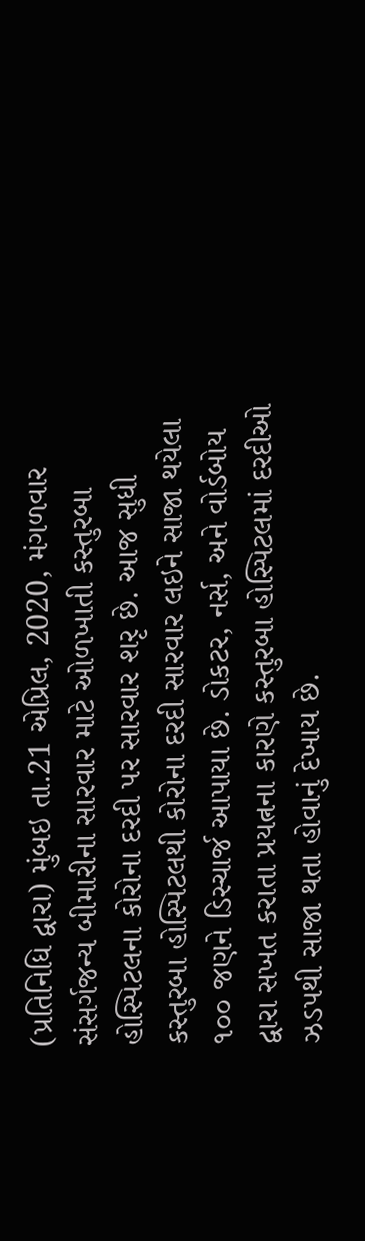(પ્રતિનિધિ દ્વારા) મુંબઇ તા.21 એપ્રિલ, 2020, મંગળવાર
સંસર્ગજન્ય બીમારીના સારવાર માટે ઓળખાતી કસ્તુરબા હોસ્પિટલના કોરોના દરદી પર સારવાર શરૃ છે. આજ સુધી કસ્તુરબા હોસ્પિટલથી કોરોના દરદી સારવાર લઇને સાજા થયેલા ૧૦૦ જણને ડિસ્ચાર્જ આપાયા છે. ડોકટર, નર્સ, અને વોર્ડબોય દ્વારા સખત કરાતા પ્રયત્નના કારણે કસ્તુરબા હોસ્પિટલમાં દરદીઓ ઝડપથી સાજા થતા હોવાનું દેખાય છે.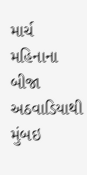માર્ચ મહિનાના બીજા અઠવાડિયાથી મુંબઇ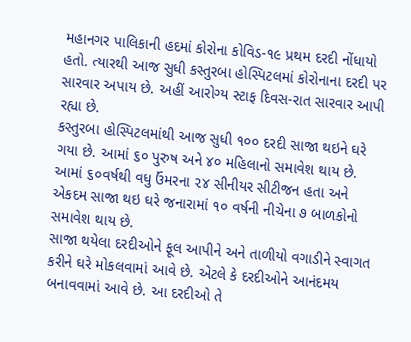મહાનગર પાલિકાની હદમાં કોરોના કોવિડ-૧૯ પ્રથમ દરદી નોંધાયો હતો. ત્યારથી આજ સુધી કસ્તુરબા હોસ્પિટલમાં કોરોનાના દરદી પર સારવાર અપાય છે. અહીં આરોગ્ય સ્ટાફ દિવસ-રાત સારવાર આપી રહ્યા છે.
કસ્તુરબા હોસ્પિટલમાંથી આજ સુધી ૧૦૦ દરદી સાજા થઇને ઘરે ગયા છે. આમાં ૬૦ પુરુષ અને ૪૦ મહિલાનો સમાવેશ થાય છે. આમાં ૬૦વર્ષથી વધુ ઉંમરના ૨૪ સીનીયર સીટીજન હતા અને એકદમ સાજા થઇ ઘરે જનારામાં ૧૦ વર્ષની નીચેના ૭ બાળકોનો સમાવેશ થાય છે.
સાજા થયેલા દરદીઓને ફૂલ આપીને અને તાળીયો વગાડીને સ્વાગત કરીને ઘરે મોકલવામાં આવે છે. એટલે કે દરદીઓને આનંદમય બનાવવામાં આવે છે. આ દરદીઓ તે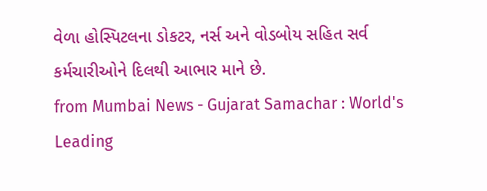વેળા હોસ્પિટલના ડોકટર, નર્સ અને વોડબોય સહિત સર્વ કર્મચારીઓને દિલથી આભાર માને છે.
from Mumbai News - Gujarat Samachar : World's Leading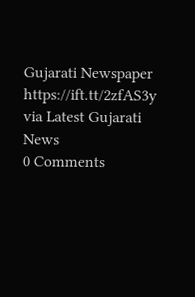Gujarati Newspaper https://ift.tt/2zfAS3y
via Latest Gujarati News
0 Comments